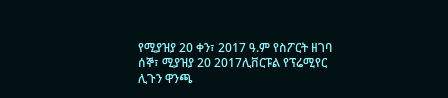የሚያዝያ 20 ቀን፣ 2017 ዓ.ም የስፖርት ዘገባ
ሰኞ፣ ሚያዝያ 20 2017ሊቨርፑል የፕሬሚየር ሊጉን ዋንጫ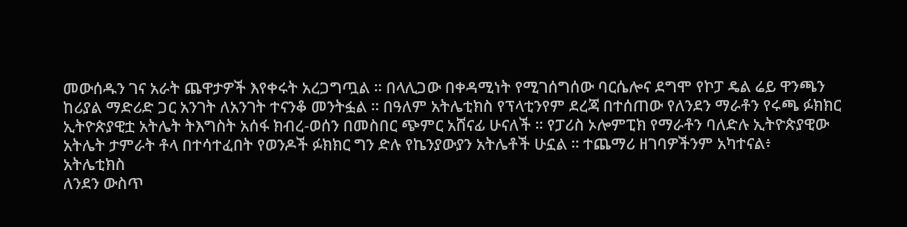መውሰዱን ገና አራት ጨዋታዎች እየቀሩት አረጋግጧል ። በላሊጋው በቀዳሚነት የሚገሰግሰው ባርሴሎና ደግሞ የኮፓ ዴል ሬይ ዋንጫን ከሪያል ማድሪድ ጋር አንገት ለአንገት ተናንቆ መንትፏል ። በዓለም አትሌቲክስ የፕላቲንየም ደረጃ በተሰጠው የለንደን ማራቶን የሩጫ ፉክክር ኢትዮጵያዊቷ አትሌት ትእግስት አሰፋ ክብረ-ወሰን በመስበር ጭምር አሸናፊ ሁናለች ። የፓሪስ ኦሎምፒክ የማራቶን ባለድሉ ኢትዮጵያዊው አትሌት ታምራት ቶላ በተሳተፈበት የወንዶች ፉክክር ግን ድሉ የኬንያውያን አትሌቶች ሁኗል ። ተጨማሪ ዘገባዎችንም አካተናል፥
አትሌቲክስ
ለንደን ውስጥ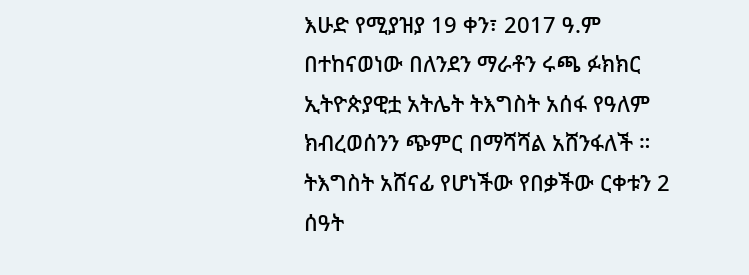እሁድ የሚያዝያ 19 ቀን፣ 2017 ዓ.ም በተከናወነው በለንደን ማራቶን ሩጫ ፉክክር ኢትዮጵያዊቷ አትሌት ትእግስት አሰፋ የዓለም ክብረወሰንን ጭምር በማሻሻል አሸንፋለች ። ትእግስት አሸናፊ የሆነችው የበቃችው ርቀቱን 2 ሰዓት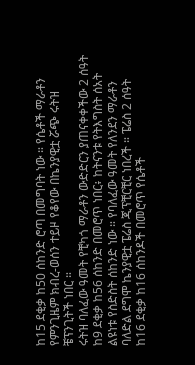ከ15 ደቂቃ ከ50 ሰከንድ ሮጣ በመግባት ነው ። የሴቶች ማራቶን የምንጊዜም ክብረ-ወሰን ተይዞ የቆየው በኬንያዊቷ ሯጭ ሩትዝ ቼፕንጊትች ነበር ።
ሩትዝ ባለፈው ዓመት የቺካጎ ማራቶን ውድድርን ያጠናቀቀችው 2 ሰዓት ከ9 ደቂቃ ከ56 ሰከንድ በመሮጥ ነበር፥ ከትናንቱ የትእግስት ሰአት ልዩነቱ የስድስት ሰከንድ ነው ። የባለፈው ዓመት የለንደን ማራቶን ባለድል ደግሞ ኬንያዊቷ ፔሬስ ጂፕቺርቺር ነበረች ። ፔሬስ 2 ሰዓት ከ16 ደቂቃ ከ16 ሰከንዶች በመሮጥ የሴቶች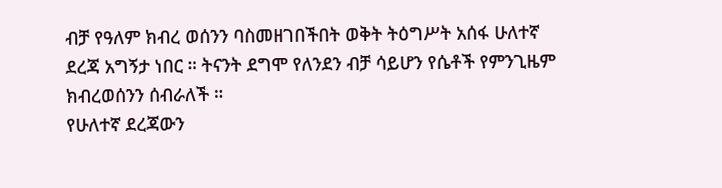ብቻ የዓለም ክብረ ወሰንን ባስመዘገበችበት ወቅት ትዕግሥት አሰፋ ሁለተኛ ደረጃ አግኝታ ነበር ። ትናንት ደግሞ የለንደን ብቻ ሳይሆን የሴቶች የምንጊዜም ክብረወሰንን ሰብራለች ።
የሁለተኛ ደረጃውን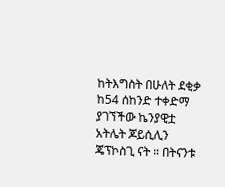ከትእግስት በሁለት ደቂቃ ከ54 ሰከንድ ተቀድማ ያገኘችው ኬንያዊቷ አትሌት ጆይሲሊን ጄፕኮስጊ ናት ። በትናንቱ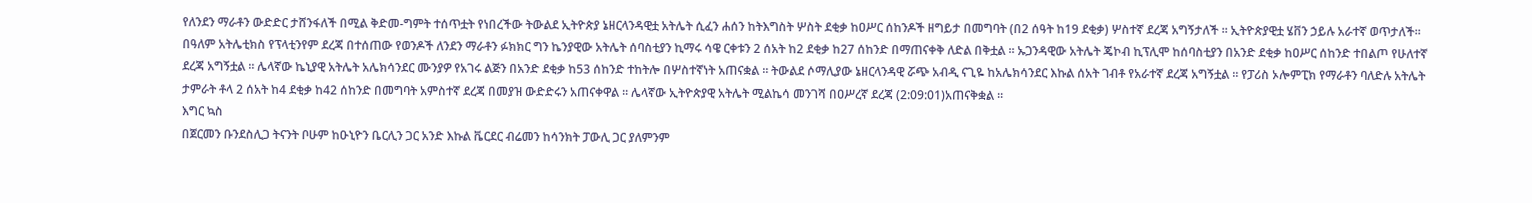የለንደን ማራቶን ውድድር ታሸንፋለች በሚል ቅድመ-ግምት ተሰጥቷት የነበረችው ትውልደ ኢትዮጵያ ኔዘርላንዳዊቷ አትሌት ሲፈን ሐሰን ከትእግስት ሦስት ደቂቃ ከዐሥር ሰከንዶች ዘግይታ በመግባት (በ2 ሰዓት ከ19 ደቂቃ) ሦስተኛ ደረጃ አግኝታለች ። ኢትዮጵያዊቷ ሄቨን ኃይሉ አራተኛ ወጥታለች።
በዓለም አትሌቲክስ የፕላቲንየም ደረጃ በተሰጠው የወንዶች ለንደን ማራቶን ፉክክር ግን ኬንያዊው አትሌት ሰባስቲያን ኪማሩ ሳዌ ርቀቱን 2 ሰአት ከ2 ደቂቃ ከ27 ሰከንድ በማጠናቀቅ ለድል በቅቷል ። ኡጋንዳዊው አትሌት ጄኮብ ኪፕሊሞ ከሰባስቲያን በአንድ ደቂቃ ከዐሥር ሰከንድ ተበልጦ የሁለተኛ ደረጃ አግኝቷል ። ሌላኛው ኬኒያዊ አትሌት አሌክሳንደር ሙንያዎ የአገሩ ልጅን በአንድ ደቂቃ ከ53 ሰከንድ ተከትሎ በሦስተኛነት አጠናቋል ። ትውልደ ሶማሊያው ኔዘርላንዳዊ ሯጭ አብዲ ናጊዬ ከአሌክሳንደር እኩል ሰአት ገብቶ የአራተኛ ደረጃ አግኝቷል ። የፓሪስ ኦሎምፒክ የማራቶን ባለድሉ አትሌት ታምራት ቶላ 2 ሰአት ከ4 ደቂቃ ከ42 ሰከንድ በመግባት አምስተኛ ደረጃ በመያዝ ውድድሩን አጠናቀዋል ። ሌላኛው ኢትዮጵያዊ አትሌት ሚልኬሳ መንገሻ በዐሥረኛ ደረጃ (2:09:01)አጠናቅቋል ።
እግር ኳስ
በጀርመን ቡንደስሊጋ ትናንት ቦሁም ከዑኒዮን ቤርሊን ጋር አንድ እኩል ቬርደር ብሬመን ከሳንክት ፓውሊ ጋር ያለምንም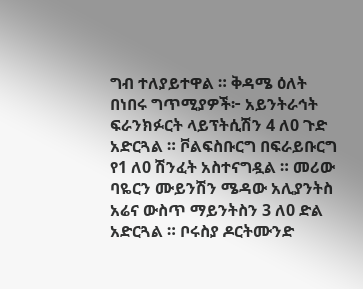ግብ ተለያይተዋል ። ቅዳሜ ዕለት በነበሩ ግጥሚያዎች፦ አይንትራኅት ፍራንክፉርት ላይፕትሲሽን 4 ለ0 ጉድ አድርጓል ። ቮልፍስቡርግ በፍራይቡርግ የ1 ለ0 ሽንፈት አስተናግዷል ። መሪው ባዬርን ሙይንሽን ሜዳው አሊያንትስ አሬና ውስጥ ማይንትስን 3 ለ0 ድል አድርጓል ። ቦሩስያ ዶርትሙንድ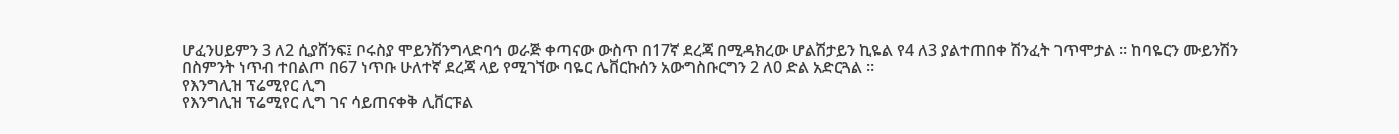ሆፈንሀይምን 3 ለ2 ሲያሸንፍ፤ ቦሩስያ ሞይንሽንግላድባኅ ወራጅ ቀጣናው ውስጥ በ17ኛ ደረጃ በሚዳክረው ሆልሽታይን ኪዬል የ4 ለ3 ያልተጠበቀ ሽንፈት ገጥሞታል ። ከባዬርን ሙይንሽን በስምንት ነጥብ ተበልጦ በ67 ነጥቡ ሁለተኛ ደረጃ ላይ የሚገኘው ባዬር ሌቨርኩሰን አውግስቡርግን 2 ለ0 ድል አድርጓል ።
የእንግሊዝ ፕሬሚየር ሊግ
የእንግሊዝ ፕሬሚየር ሊግ ገና ሳይጠናቀቅ ሊቨርፑል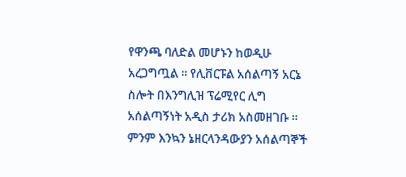የዋንጫ ባለድል መሆኑን ከወዲሁ አረጋግጧል ። የሊቨርፑል አሰልጣኝ አርኔ ስሎት በእንግሊዝ ፕሬሚየር ሊግ አሰልጣኝነት አዲስ ታሪክ አስመዘገቡ ። ምንም እንኳን ኔዘርላንዳውያን አሰልጣኞች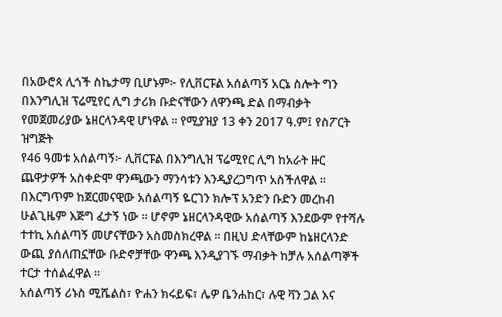በአውሮጳ ሊጎች ስኬታማ ቢሆኑም፦ የሊቨርፑል አሰልጣኝ አርኔ ስሎት ግን በእንግሊዝ ፕሬሚየር ሊግ ታሪክ ቡድናቸውን ለዋንጫ ድል በማብቃት የመጀመሪያው ኔዘርላንዳዊ ሆነዋል ። የሚያዝያ 13 ቀን 2017 ዓ.ም፤ የስፖርት ዝግጅት
የ46 ዓመቱ አሰልጣኝ፦ ሊቨርፑል በእንግሊዝ ፕሬሚየር ሊግ ከአራት ዙር ጨዋታዎች አስቀድሞ ዋንጫውን ማንሳቱን እንዲያረጋግጥ አስችለዋል ። በእርግጥም ከጀርመናዊው አሰልጣኝ ዬርገን ክሎፕ አንድን ቡድን መረከብ ሁልጊዜም እጅግ ፈታኝ ነው ። ሆኖም ኔዘርላንዳዊው አሰልጣኝ እንደውም የተሻሉ ተተኪ አሰልጣኝ መሆናቸውን አስመስክረዋል ። በዚህ ድላቸውም ከኔዘርላንድ ውጪ ያሰለጠኗቸው ቡድኖቻቸው ዋንጫ እንዲያገኙ ማብቃት ከቻሉ አሰልጣኞች ተርታ ተሰልፈዋል ።
አሰልጣኝ ሪኑስ ሚሼልስ፣ ዮሐን ክሩይፍ፣ ሌዎ ቤንሐከር፣ ሉዊ ቫን ጋል እና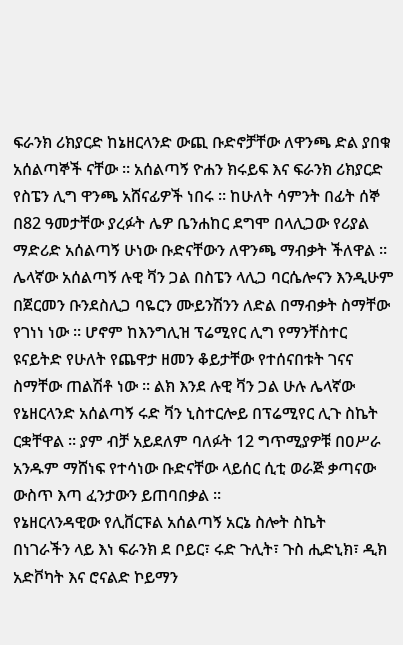ፍራንክ ሪክያርድ ከኔዘርላንድ ውጪ ቡድኖቻቸው ለዋንጫ ድል ያበቁ አሰልጣኞች ናቸው ። አሰልጣኝ ዮሐን ክሩይፍ እና ፍራንክ ሪክያርድ የስፔን ሊግ ዋንጫ አሸናፊዎች ነበሩ ። ከሁለት ሳምንት በፊት ሰኞ በ82 ዓመታቸው ያረፉት ሌዎ ቤንሐከር ደግሞ በላሊጋው የሪያል ማድሪድ አሰልጣኝ ሁነው ቡድናቸውን ለዋንጫ ማብቃት ችለዋል ።
ሌላኛው አሰልጣኝ ሉዊ ቫን ጋል በስፔን ላሊጋ ባርሴሎናን እንዲሁም በጀርመን ቡንደስሊጋ ባዬርን ሙይንሽንን ለድል በማብቃት ስማቸው የገነነ ነው ። ሆኖም ከእንግሊዝ ፕሬሚየር ሊግ የማንቸስተር ዩናይትድ የሁለት የጨዋታ ዘመን ቆይታቸው የተሰናበቱት ገናና ስማቸው ጠልሽቶ ነው ። ልክ እንደ ሉዊ ቫን ጋል ሁሉ ሌላኛው የኔዘርላንድ አሰልጣኝ ሩድ ቫን ኒስተርሎይ በፕሬሚየር ሊጉ ስኬት ርቋቸዋል ። ያም ብቻ አይደለም ባለፉት 12 ግጥሚያዎቹ በዐሥራ አንዱም ማሸነፍ የተሳነው ቡድናቸው ላይሰር ሲቲ ወራጅ ቃጣናው ውስጥ እጣ ፈንታውን ይጠባበቃል ።
የኔዘርላንዳዊው የሊቨርፑል አሰልጣኝ አርኔ ስሎት ስኬት
በነገራችን ላይ እነ ፍራንክ ደ ቦይር፣ ሩድ ጉሊት፣ ጉስ ሒድኒክ፣ ዲክ አድቮካት እና ሮናልድ ኮይማን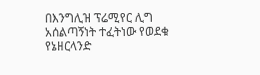በእንግሊዝ ፕሬሚየር ሊግ አሰልጣኝነት ተፈትነው የወደቁ የኔዘርላንድ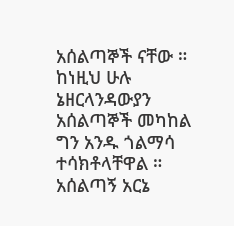አሰልጣኞች ናቸው ። ከነዚህ ሁሉ ኔዘርላንዳውያን አሰልጣኞች መካከል ግን አንዱ ጎልማሳ ተሳክቶላቸዋል ። አሰልጣኝ አርኔ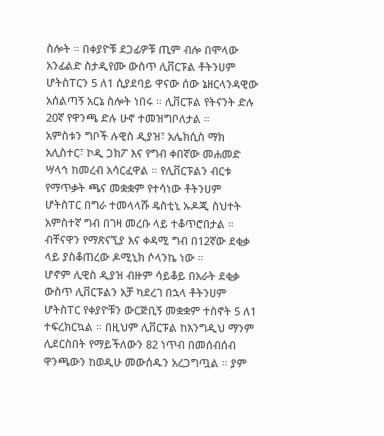ስሎት ። በቀያዮቹ ደጋፊዎቹ ጢም ብሎ በሞላው አንፊልድ ስታዲየሙ ውስጥ ሊቨርፑል ቶትንሀም ሆትስፐርን 5 ለ1 ሲያደባይ ዋናው ሰው ኔዘርላንዳዊው አሰልጣኝ አርኔ ስሎት ነበሩ ። ሊቨርፑል የትናንት ድሉ 20ኛ የዋንጫ ድሉ ሁኖ ተመዝግቦለታል ።
አምስቱን ግቦች ሉዊስ ዲያዝ፣ አሌክሲስ ማክ አሊስተር፣ ኮዲ ጋክፖ እና የግብ ቀበኛው መሐመድ ሣላኅ ከመረብ አሳርፈዋል ። የሊቨርፑልን ብርቱ የማጥቃት ጫና መቋቋም የተሳነው ቶትንሀም ሆትስፐር በግራ ተመላላሹ ዴስቲኒ ኡዶጂ ስህተት አምስተኛ ግብ በገዛ መረቡ ላይ ተቆጥሮበታል ። ብቸናዋን የማጽናኚያ እና ቀዳሚ ግብ በ12ኛው ደቂቃ ላይ ያስቆጠረው ዶሚኒክ ሶላንኬ ነው ።
ሆኖም ሊዊስ ዲያዝ ብዙም ሳይቆይ በአራት ደቂቃ ውስጥ ሊቨርፑልን አቻ ካደረገ በኋላ ቶትንሀም ሆትስፐር የቀያዮቹን ውርጅቢኝ መቋቋም ተስኖት 5 ለ1 ተፍረክርኳል ። በዚህም ሊቨርፑል ከእንግዲህ ማንም ሊደርስበት የማይችለውን 82 ነጥብ በመሰብሰብ ዋንጫውን ከወዲሁ መውሰዱን አረጋግጧል ። ያም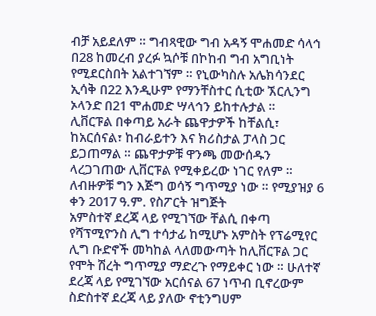ብቻ አይደለም ። ግብጻዊው ግብ አዳኝ ሞሐመድ ሳላኅ በ28 ከመረብ ያረፉ ኳሶቹ በኮከብ ግብ አግቢነት የሚደርስበት አልተገኘም ። የኒውካስሉ አሌክሳንደር ኢሳቅ በ22 እንዲሁም የማንቸስተር ሲቲው ኧርሊንግ ኦላንድ በ21 ሞሐመድ ሣላኅን ይከተሉታል ።
ሊቨርፑል በቀጣይ አራት ጨዋታዎች ከቸልሲ፣ ከአርሰናል፣ ከብራይተን እና ክሪስታል ፓላስ ጋር ይጋጠማል ። ጨዋታዎቹ ዋንጫ መውሰዱን ላረጋገጠው ሊቨርፑል የሚቀይረው ነገር የለም ። ለብዙዎቹ ግን እጅግ ወሳኝ ግጥሚያ ነው ። የሚያዝያ 6 ቀን 2017 ዓ.ም. የስፖርት ዝግጅት
አምስተኛ ደረጃ ላይ የሚገኘው ቸልሲ በቀጣ የሻፕሚዮንስ ሊግ ተሳታፊ ከሚሆኑ አምስት የፕሬሚየር ሊግ ቡድኖች መካከል ላለመውጣት ከሊቨርፑል ጋር የሞት ሽረት ግጥሚያ ማድረጉ የማይቀር ነው ። ሁለተኛ ደረጃ ላይ የሚገኘው አርሰናል 67 ነጥብ ቢኖረውም ስድስተኛ ደረጃ ላይ ያለው ኖቲንግሀም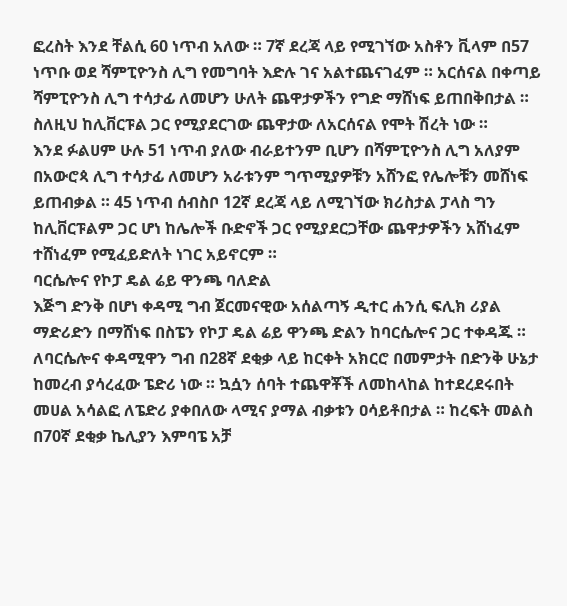ፎረስት እንደ ቸልሲ 60 ነጥብ አለው ። 7ኛ ደረጃ ላይ የሚገኘው አስቶን ቪላም በ57 ነጥቡ ወደ ሻምፒዮንስ ሊግ የመግባት እድሉ ገና አልተጨናገፈም ። አርሰናል በቀጣይ ሻምፒዮንስ ሊግ ተሳታፊ ለመሆን ሁለት ጨዋታዎችን የግድ ማሸነፍ ይጠበቅበታል ። ስለዚህ ከሊቨርፑል ጋር የሚያደርገው ጨዋታው ለአርሰናል የሞት ሽረት ነው ።
እንደ ፉልሀም ሁሉ 51 ነጥብ ያለው ብራይተንም ቢሆን በሻምፒዮንስ ሊግ አለያም በአውሮጳ ሊግ ተሳታፊ ለመሆን አራቱንም ግጥሚያዎቹን አሸንፎ የሌሎቹን መሸነፍ ይጠብቃል ። 45 ነጥብ ሰብስቦ 12ኛ ደረጃ ላይ ለሚገኘው ክሪስታል ፓላስ ግን ከሊቨርፑልም ጋር ሆነ ከሌሎች ቡድኖች ጋር የሚያደርጋቸው ጨዋታዎችን አሸነፈም ተሸነፈም የሚፈይድለት ነገር አይኖርም ።
ባርሴሎና የኮፓ ዴል ሬይ ዋንጫ ባለድል
እጅግ ድንቅ በሆነ ቀዳሚ ግብ ጀርመናዊው አሰልጣኝ ዲተር ሐንሲ ፍሊክ ሪያል ማድሪድን በማሸነፍ በስፔን የኮፓ ዴል ሬይ ዋንጫ ድልን ከባርሴሎና ጋር ተቀዳጁ ። ለባርሴሎና ቀዳሚዋን ግብ በ28ኛ ደቂቃ ላይ ከርቀት አክርሮ በመምታት በድንቅ ሁኔታ ከመረብ ያሳረፈው ፔድሪ ነው ። ኳሷን ሰባት ተጨዋቾች ለመከላከል ከተደረደሩበት መሀል አሳልፎ ለፔድሪ ያቀበለው ላሚና ያማል ብቃቱን ዐሳይቶበታል ። ከረፍት መልስ በ70ኛ ደቂቃ ኬሊያን እምባፔ አቻ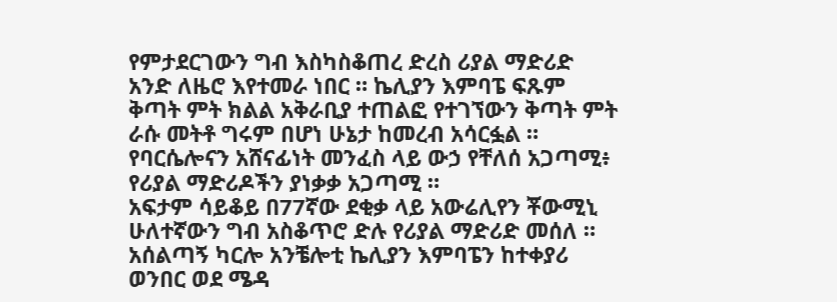የምታደርገውን ግብ እስካስቆጠረ ድረስ ሪያል ማድሪድ አንድ ለዜሮ እየተመራ ነበር ። ኬሊያን እምባፔ ፍጹም ቅጣት ምት ክልል አቅራቢያ ተጠልፎ የተገኘውን ቅጣት ምት ራሱ መትቶ ግሩም በሆነ ሁኔታ ከመረብ አሳርፏል ። የባርሴሎናን አሸናፊነት መንፈስ ላይ ውኃ የቸለሰ አጋጣሚ፥ የሪያል ማድሪዶችን ያነቃቃ አጋጣሚ ።
አፍታም ሳይቆይ በ77ኛው ደቂቃ ላይ አውሬሊየን ቾውሚኒ ሁለተኛውን ግብ አስቆጥሮ ድሉ የሪያል ማድሪድ መሰለ ። አሰልጣኝ ካርሎ አንቼሎቲ ኬሊያን እምባፔን ከተቀያሪ ወንበር ወደ ሜዳ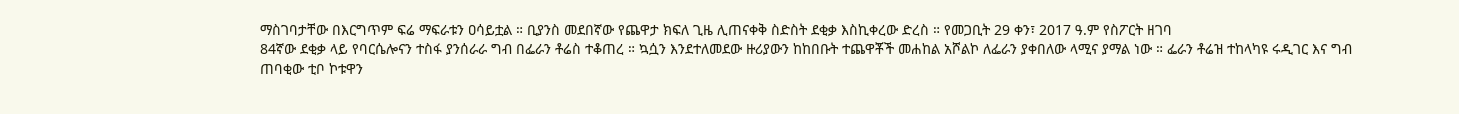ማስገባታቸው በእርግጥም ፍሬ ማፍራቱን ዐሳይቷል ። ቢያንስ መደበኛው የጨዋታ ክፍለ ጊዜ ሊጠናቀቅ ስድስት ደቂቃ እስኪቀረው ድረስ ። የመጋቢት 29 ቀን፣ 2017 ዓ.ም የስፖርት ዘገባ
84ኛው ደቂቃ ላይ የባርሴሎናን ተስፋ ያንሰራራ ግብ በፌራን ቶሬስ ተቆጠረ ። ኳሷን እንደተለመደው ዙሪያውን ከከበቡት ተጨዋቾች መሐከል አሾልኮ ለፌራን ያቀበለው ላሚና ያማል ነው ። ፌራን ቶሬዝ ተከላካዩ ሩዲገር እና ግብ ጠባቂው ቲቦ ኮቱዋን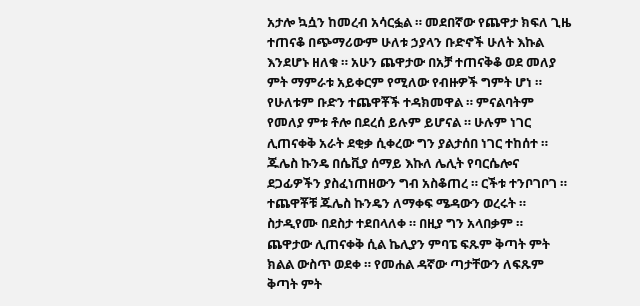አታሎ ኳሷን ከመረብ አሳርፏል ። መደበኛው የጨዋታ ክፍለ ጊዜ ተጠናቆ በጭማሪውም ሁለቱ ኃያላን ቡድኖች ሁለት እኩል እንደሆኑ ዘለቁ ። አሁን ጨዋታው በአቻ ተጠናቅቆ ወደ መለያ ምት ማምራቱ አይቀርም የሚለው የብዙዎች ግምት ሆነ ።
የሁለቱም ቡድን ተጨዋቾች ተዳክመዋል ። ምናልባትም የመለያ ምቱ ቶሎ በደረሰ ይሉም ይሆናል ። ሁሉም ነገር ሊጠናቀቅ አራት ደቂቃ ሲቀረው ግን ያልታሰበ ነገር ተከሰተ ። ጁሌስ ኩንዴ በሴቪያ ሰማይ እኩለ ሌሊት የባርሴሎና ደጋፊዎችን ያስፈነጠዘውን ግብ አስቆጠረ ። ርችቱ ተንቦገቦገ ። ተጨዋቾቹ ጁሌስ ኩንዴን ለማቀፍ ሜዳውን ወረሩት ። ስታዲየሙ በደስታ ተደበላለቀ ። በዚያ ግን አላበቃም ።
ጨዋታው ሊጠናቀቅ ሲል ኬሊያን ምባፔ ፍጹም ቅጣት ምት ክልል ውስጥ ወደቀ ። የመሐል ዳኛው ጣታቸውን ለፍጹም ቅጣት ምት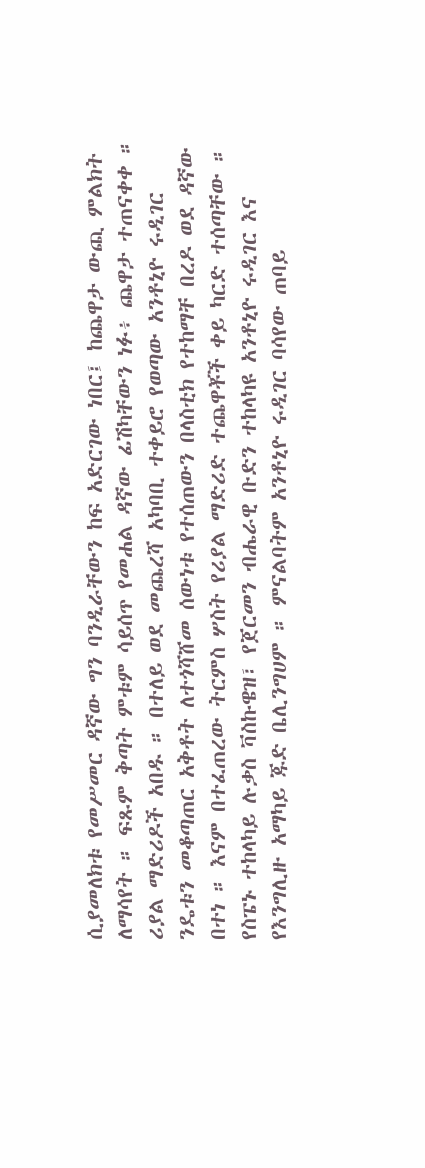ሲያመለክቱ የመሥመር ዳኛው ግን ባንዲራቸውን ከፍ አድርገው ነበር፤ ከጨዋታ ውጪ ምልክት ለማሳየት ። ፍጹም ቅጣት ምቱም ሳይሰጥ የመሐል ዳኛው ፊሽካቸውን ነፉ፥ ጨዋታ ተጠናቀቀ ።
ሪያል ማድሪዶች አበዱ ። በተለይ ወደ መጨረሻ አካባቢ ተቀይሮ የወጣው አንቶኒዮ ሩዲገር ንዴቱን መቆጣጠር አቅቶት ለተጎሻሸመ ሰውነቱ የተሰጠውን በላስቲክ የተከማቸ በረዶ ወደ ዳኛው በተነ ። እናም በተፈጠረው ትርምስ ሦስት የሪያል ማድሪድ ተጨዋቾች ቀይ ካርድ ተሰጣቸው ። የስፔኑ ተከላካይ ሉቃስ ቫስኩዌዝ፣ የጀርመን ብሔራዊ ቡድን ተከላካዩ አንቶኒዮ ሩዲገር እና የእንግሊዙ አማካይ ጁድ ቤሊንግሀም ። ምናልባትም አንቶኒዮ ሩዲገር ባሳየው ጠባይ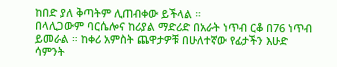ከበድ ያለ ቅጣትም ሊጠብቀው ይችላል ።
በላሊጋውም ባርሴሎና ከሪያል ማድሪድ በአራት ነጥብ ርቆ በ76 ነጥብ ይመራል ። ከቀሪ አምስት ጨዋታዎቹ በሁለተኛው የፊታችን እሁድ ሳምንት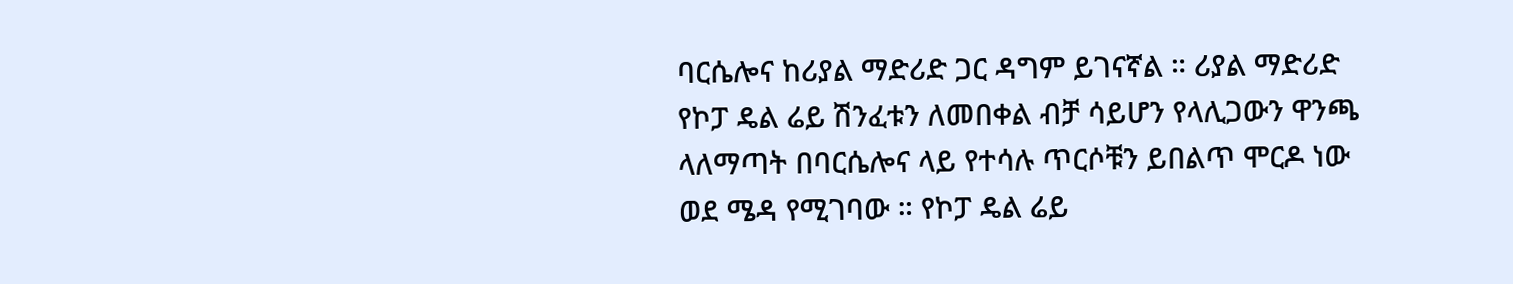ባርሴሎና ከሪያል ማድሪድ ጋር ዳግም ይገናኛል ። ሪያል ማድሪድ የኮፓ ዴል ሬይ ሽንፈቱን ለመበቀል ብቻ ሳይሆን የላሊጋውን ዋንጫ ላለማጣት በባርሴሎና ላይ የተሳሉ ጥርሶቹን ይበልጥ ሞርዶ ነው ወደ ሜዳ የሚገባው ። የኮፓ ዴል ሬይ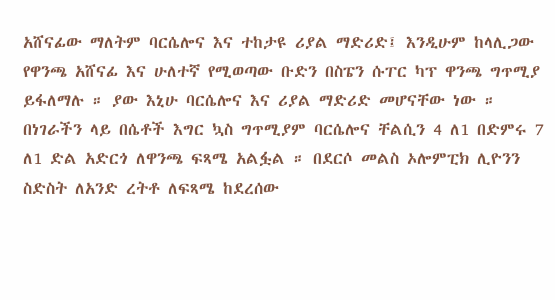አሸናፊው ማለትም ባርሴሎና እና ተከታዩ ሪያል ማድሪድ፤ እንዲሁም ከላሊጋው የዋንጫ አሸናፊ እና ሁለተኛ የሚወጣው ቡድን በስፔን ሱፐር ካፕ ዋንጫ ግጥሚያ ይፋለማሉ ። ያው እኒሁ ባርሴሎና እና ሪያል ማድሪድ መሆናቸው ነው ።
በነገራችን ላይ በሴቶች እግር ኳስ ግጥሚያም ባርሴሎና ቸልሲን 4 ለ1 በድምሩ 7 ለ1 ድል አድርጎ ለዋንጫ ፍጻሜ አልፏል ። በደርሶ መልስ ኦሎምፒክ ሊዮንን ስድስት ለአንድ ረትቶ ለፍጻሜ ከደረሰው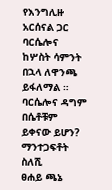የእንግሊዙ አርሰናል ጋር ባርሴሎና ከሦስት ሳምንት በኋላ ለዋንጫ ይፋለማል ። ባርሴሎና ዳግም በሴቶቹም ይቀናው ይሆን?
ማንተጋፍቶት ስለሺ
ፀሐይ ጫኔ